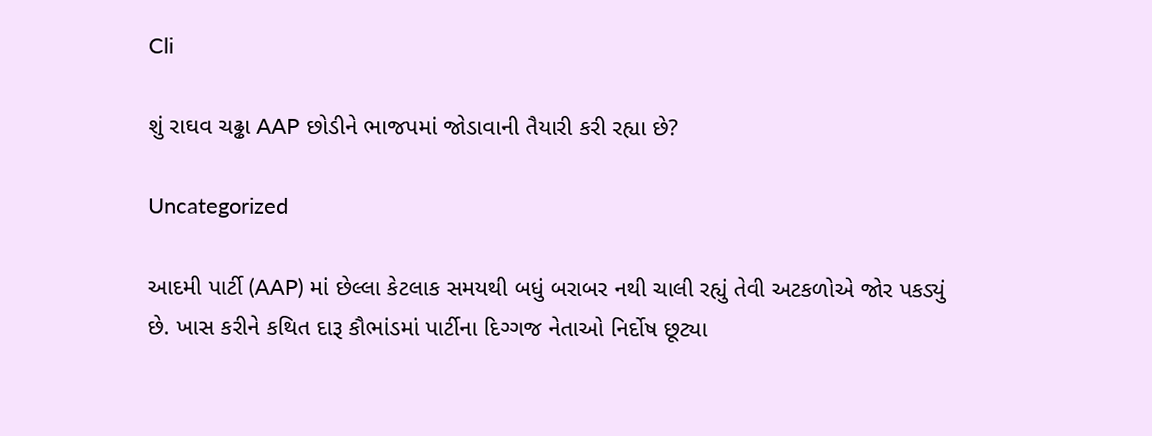Cli

શું રાઘવ ચઢ્ઢા AAP છોડીને ભાજપમાં જોડાવાની તૈયારી કરી રહ્યા છે?

Uncategorized

આદમી પાર્ટી (AAP) માં છેલ્લા કેટલાક સમયથી બધું બરાબર નથી ચાલી રહ્યું તેવી અટકળોએ જોર પકડ્યું છે. ખાસ કરીને કથિત દારૂ કૌભાંડમાં પાર્ટીના દિગ્ગજ નેતાઓ નિર્દોષ છૂટ્યા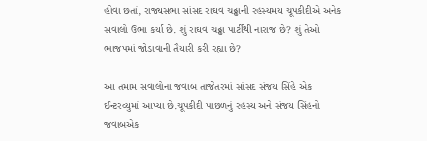હોવા છતાં, રાજ્યસભા સાંસદ રાઘવ ચઢ્ઢાની રહસ્યમય ચૂપકીદીએ અનેક સવાલો ઉભા કર્યા છે. શું રાઘવ ચઢ્ઢા પાર્ટીથી નારાજ છે? શું તેઓ ભાજપમાં જોડાવાની તૈયારી કરી રહ્યા છે?

આ તમામ સવાલોના જવાબ તાજેતરમાં સાંસદ સંજય સિંહે એક ઈન્ટરવ્યુમાં આપ્યા છે.ચૂપકીદી પાછળનું રહસ્ય અને સંજય સિંહનો જવાબએક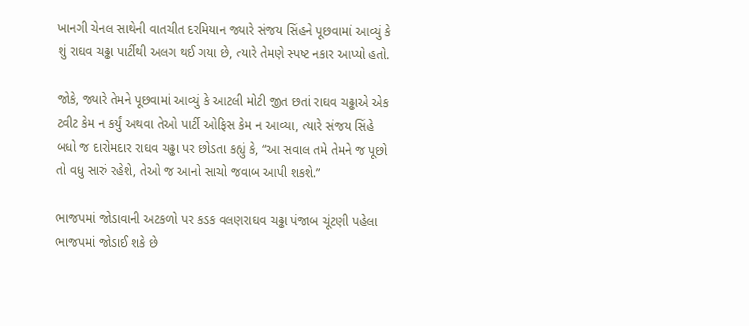ખાનગી ચેનલ સાથેની વાતચીત દરમિયાન જ્યારે સંજય સિંહને પૂછવામાં આવ્યું કે શું રાઘવ ચઢ્ઢા પાર્ટીથી અલગ થઈ ગયા છે, ત્યારે તેમણે સ્પષ્ટ નકાર આપ્યો હતો.

જોકે, જ્યારે તેમને પૂછવામાં આવ્યું કે આટલી મોટી જીત છતાં રાઘવ ચઢ્ઢાએ એક ટ્વીટ કેમ ન કર્યું અથવા તેઓ પાર્ટી ઓફિસ કેમ ન આવ્યા, ત્યારે સંજય સિંહે બધો જ દારોમદાર રાઘવ ચઢ્ઢા પર છોડતા કહ્યું કે, “આ સવાલ તમે તેમને જ પૂછો તો વધુ સારું રહેશે, તેઓ જ આનો સાચો જવાબ આપી શકશે.”

ભાજપમાં જોડાવાની અટકળો પર કડક વલણરાઘવ ચઢ્ઢા પંજાબ ચૂંટણી પહેલા ભાજપમાં જોડાઈ શકે છે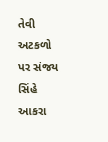તેવી અટકળો પર સંજય સિંહે આકરા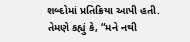શબ્દોમાં પ્રતિક્રિયા આપી હતી. તેમણે કહ્યું કે, “મને નથી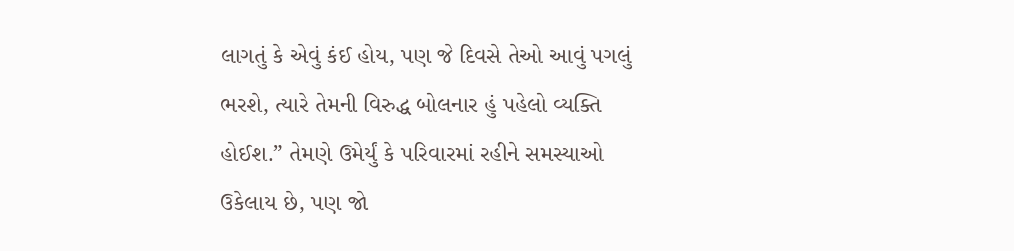લાગતું કે એવું કંઈ હોય, પણ જે દિવસે તેઓ આવું પગલું ભરશે, ત્યારે તેમની વિરુદ્ધ બોલનાર હું પહેલો વ્યક્તિ હોઈશ.” તેમણે ઉમેર્યું કે પરિવારમાં રહીને સમસ્યાઓ ઉકેલાય છે, પણ જો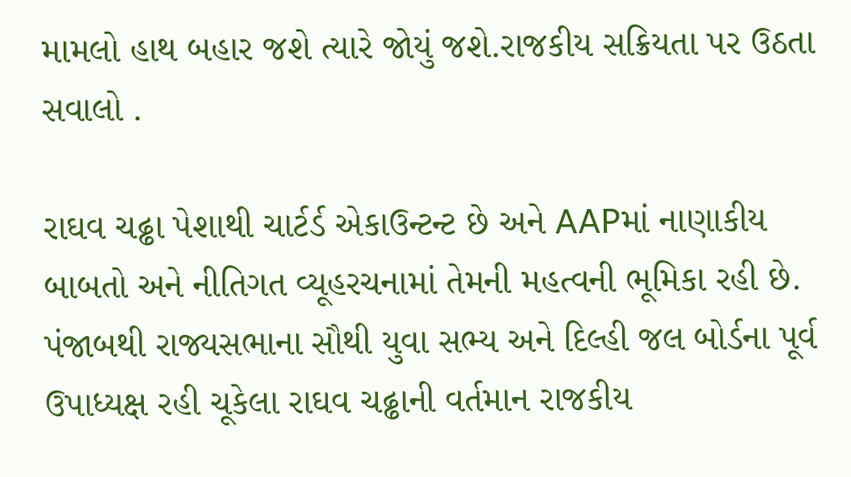મામલો હાથ બહાર જશે ત્યારે જોયું જશે.રાજકીય સક્રિયતા પર ઉઠતા સવાલો .

રાઘવ ચઢ્ઢા પેશાથી ચાર્ટર્ડ એકાઉન્ટન્ટ છે અને AAPમાં નાણાકીય બાબતો અને નીતિગત વ્યૂહરચનામાં તેમની મહત્વની ભૂમિકા રહી છે. પંજાબથી રાજ્યસભાના સૌથી યુવા સભ્ય અને દિલ્હી જલ બોર્ડના પૂર્વ ઉપાધ્યક્ષ રહી ચૂકેલા રાઘવ ચઢ્ઢાની વર્તમાન રાજકીય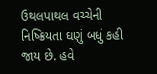ઉથલપાથલ વચ્ચેની નિષ્ક્રિયતા ઘણું બધું કહી જાય છે. હવે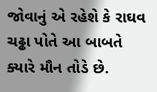જોવાનું એ રહેશે કે રાઘવ ચઢ્ઢા પોતે આ બાબતે ક્યારે મૌન તોડે છે.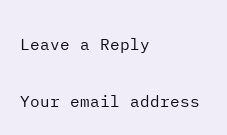Leave a Reply

Your email address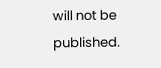will not be published.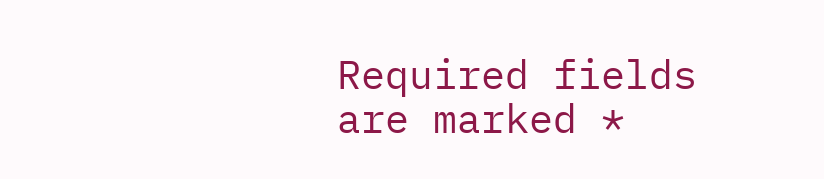Required fields are marked *